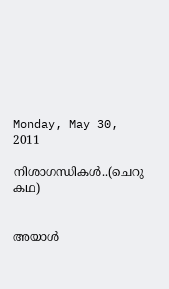Monday, May 30, 2011

നിശാഗന്ധികള്‍..(ചെറു കഥ)


അയാള്‍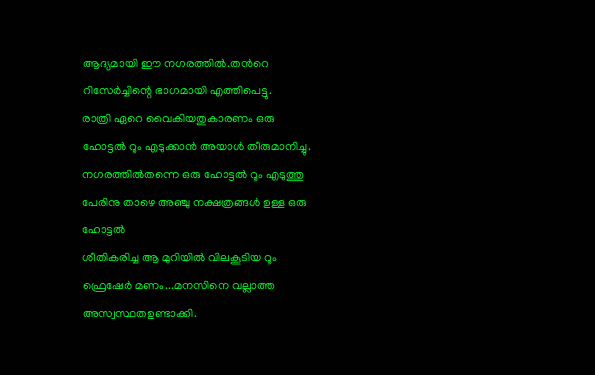ആദ്യമായി ഈ നഗരത്തില്‍.തന്‍റെ റിസേര്‍ച്ചിന്റെ ഭാഗമായി എത്തിപെട്ടു.
രാത്രി ഏറെ വൈകിയതുകാരണം ഒരു ഹോട്ടല്‍ റൂം എടുക്കാന്‍ അയാള്‍ തീരുമാനിച്ചു.
നഗരത്തില്‍തന്നെ ഒരു ഹോട്ടല്‍ റൂം എടുത്തു പേരിനു താഴെ അഞ്ചു നക്ഷത്രങ്ങള്‍ ഉള്ള ഒരു ഹോട്ടല്‍
ശീതികരിച്ച ആ മുറിയില്‍ വിലകൂടിയ റൂം ഫ്രെഷേര്‍ മണം...മനസിനെ വല്ലാത്ത അസ്വസ്ഥതഉണ്ടാക്കി.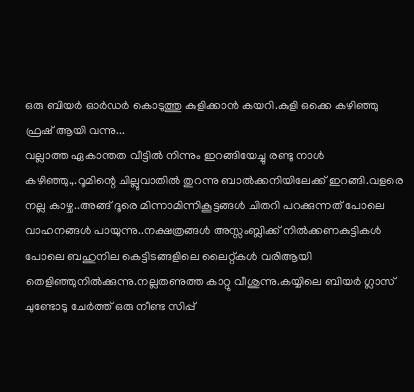ഒരു ബിയര്‍ ഓര്‍ഡര്‍ കൊടുത്തു കുളിക്കാന്‍ കയറി.കുളി ഒക്കെ കഴിഞ്ഞു ഫ്രഷ്‌ ആയി വന്നു...
വല്ലാത്ത ഏകാന്തത വീട്ടില്‍ നിന്നും ഇറങ്ങിയേച്ചു രണ്ടു നാള്‍ കഴിഞ്ഞു.,.റൂമിന്റെ ചില്ലുവാതില്‍ തുറന്നു ബാല്‍ക്കനിയിലേക്ക് ഇറങ്ങി.വളരെ നല്ല കാഴ്ച..അങ്ങ് ദൂരെ മിന്നാമിന്നികൂട്ടങ്ങള്‍ ചിതറി പറക്കുന്നത് പോലെ വാഹനങ്ങള്‍ പായുന്നു..നക്ഷത്രങ്ങള്‍ അസ്സംബ്ലിക്ക് നില്‍ക്കണകുട്ടികള്‍ പോലെ ബഹുനില കെട്ടിടങ്ങളിലെ ലൈറ്റ്കള്‍ വരിആയി തെളിഞ്ഞുനില്‍ക്കുന്നു.നല്ലതണുത്ത കാറ്റു വീശുന്നു.കയ്യിലെ ബിയര്‍ ഗ്ലാസ്‌ ചുണ്ടോടു ചേര്‍ത്ത് ഒരു നീണ്ട സിപ്പ്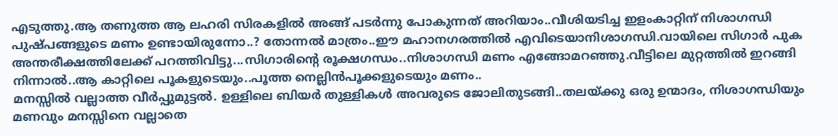എടുത്തു.ആ തണുത്ത ആ ലഹരി സിരകളില്‍ അങ്ങ് പടര്‍ന്നു പോകുന്നത് അറിയാം..വീശിയടിച്ച ഇളംകാറ്റിന് നിശാഗന്ധി പുഷ്പങ്ങളുടെ മണം ഉണ്ടായിരുന്നോ..? തോന്നല്‍ മാത്രം..ഈ മഹാനഗരത്തില്‍ എവിടെയാനിശാഗന്ധി.വായിലെ സിഗാര്‍ പുക അന്തരീക്ഷത്തിലേക്ക് പറത്തിവിട്ടു...സിഗാരിന്റെ രൂക്ഷഗന്ധം..നിശാഗന്ധി മണം എങ്ങോമറഞ്ഞു.വീട്ടിലെ മുറ്റത്തില്‍ ഇറങ്ങി നിന്നാല്‍..ആ കാറ്റിലെ പൂകളുടെയും..പൂത്ത നെല്ലിന്‍പൂക്കളുടെയും മണം..
മനസ്സില്‍ വല്ലാത്ത വീര്‍പ്പുമുട്ടല്‍. ഉള്ളിലെ ബിയര്‍ തുള്ളികള്‍ അവരുടെ ജോലിതുടങ്ങി..തലയ്ക്കു ഒരു ഉന്മാദം, നിശാഗന്ധിയും മണവും മനസ്സിനെ വല്ലാതെ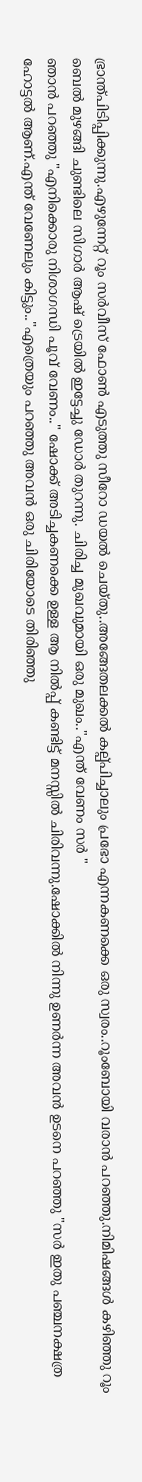ഭ്രാന്ത്പിടിപ്പിക്കുന്നു.എഴുന്നേറ്റ് റൂം സര്‍വീസ് ഫോണ്‍ എടുത്തു സീറോ ഡയല്‍ ചെയ്തു..അങ്ങേതലക്കല്‍ കല്പ്പിച്ചാലും പ്രഭോ എന്നകണക്കെ ഒരു സ്വരം..റൂംബോയി വരാന്‍ പറഞ്ഞു.നിമിഷങ്ങള്‍ കഴിഞ്ഞു റൂം ബെല്‍ മുഴങ്ങി ചുണ്ടിലെ സിഗാര്‍ ആഷ് ട്രെയില്‍ ഇട്ടേച്ചു ഡോര്‍ തുറന്നു. ചിരിച്ച മുഖവുമായി ഒരു മുഖം.."എന്ത് വേണം സര്‍ "
ഞാന്‍ പറഞ്ഞു "എനിക്കൊരു നിശാഗന്ധി പൂവ് വേണം.." ഷോക്ക് അടിച്ചകണക്കെ ഉള്ള ആ നില്‍പ്പ് കണ്ടിട്ട് മനസ്സില്‍ ചിരിവന്നു.ഷോക്കില്‍ നിന്നു ഉണര്‍ന്ന അവന്‍ ഉടനെ പറഞ്ഞു "സര്‍ ഇതു പഞ്ചനക്ഷത്ര ഹോട്ടല്‍ ആണ്.എന്ത് വേണേലും കിട്ടും.."എത്രെയും പറഞ്ഞു അവന്‍ ഒരു ചിരിയോടെ തിരിഞ്ഞു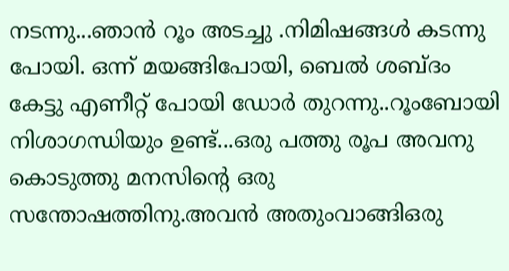നടന്നു...ഞാന്‍ റൂം അടച്ചു .നിമിഷങ്ങള്‍ കടന്നു പോയി. ഒന്ന് മയങ്ങിപോയി, ബെല്‍ ശബ്ദം കേട്ടു എണീറ്റ് പോയി ഡോര്‍ തുറന്നു..റൂംബോയി നിശാഗന്ധിയും ഉണ്ട്...ഒരു പത്തു രൂപ അവനു കൊടുത്തു മനസിന്‍റെ ഒരു സന്തോഷത്തിനു.അവന്‍ അതുംവാങ്ങിഒരു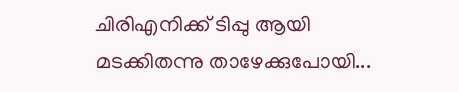ചിരിഎനിക്ക് ടിപ്പു ആയി മടക്കിതന്നു താഴേക്കുപോയി...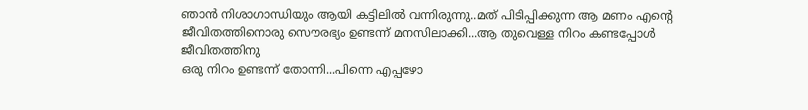ഞാന്‍ നിശാഗാന്ധിയും ആയി കട്ടിലില്‍ വന്നിരുന്നു..മത് പിടിപ്പിക്കുന്ന ആ മണം എന്‍റെ ജീവിതത്തിനൊരു സൌരഭ്യം ഉണ്ടന്ന് മനസിലാക്കി...ആ തുവെള്ള നിറം കണ്ടപ്പോള്‍ ജീവിതത്തിനു
ഒരു നിറം ഉണ്ടന്ന് തോന്നി...പിന്നെ എപ്പഴോ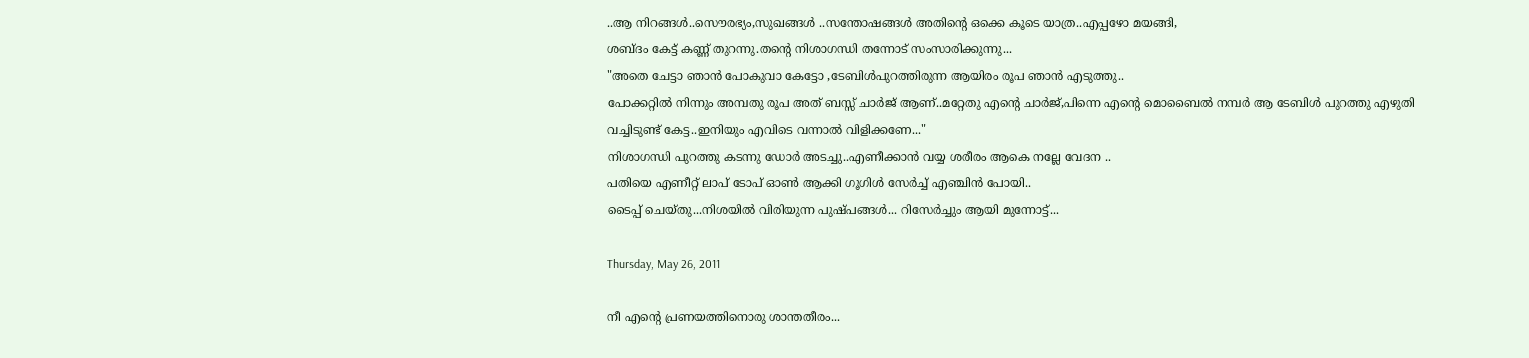..ആ നിറങ്ങള്‍..സൌരഭ്യം,സുഖങ്ങള്‍ ..സന്തോഷങ്ങള്‍ അതിന്‍റെ ഒക്കെ കൂടെ യാത്ര..എപ്പഴോ മയങ്ങി,
ശബ്ദം കേട്ട് കണ്ണ് തുറന്നു.തന്‍റെ നിശാഗന്ധി തന്നോട് സംസാരിക്കുന്നു...
"അതെ ചേട്ടാ ഞാന്‍ പോകുവാ കേട്ടോ ,ടേബിള്‍പുറത്തിരുന്ന ആയിരം രൂപ ഞാന്‍ എടുത്തു..
പോക്കറ്റില്‍ നിന്നും അമ്പതു രൂപ അത് ബസ്സ്‌ ചാര്‍ജ് ആണ്..മറ്റേതു എന്‍റെ ചാര്‍ജ്,പിന്നെ എന്‍റെ മൊബൈല്‍ നമ്പര്‍ ആ ടേബിള്‍ പുറത്തു എഴുതി വച്ചിടുണ്ട് കേട്ട..ഇനിയും എവിടെ വന്നാല്‍ വിളിക്കണേ..."
നിശാഗന്ധി പുറത്തു കടന്നു ഡോര്‍ അടച്ചു..എണീക്കാന്‍ വയ്യ ശരീരം ആകെ നല്ലേ വേദന ..
പതിയെ എണീറ്റ്‌ ലാപ്‌ ടോപ്‌ ഓണ്‍ ആക്കി ഗൂഗിള്‍ സേര്‍ച്ച്‌ എഞ്ചിന്‍ പോയി..
ടൈപ്പ് ചെയ്തു...നിശയില്‍ വിരിയുന്ന പുഷ്പങ്ങള്‍... റിസേര്‍ച്ചും ആയി മുന്നോട്ട്...

Thursday, May 26, 2011

നീ എന്‍റെ പ്രണയത്തിനൊരു ശാന്തതീരം...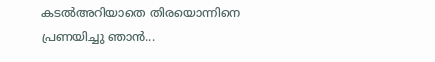കടല്‍അറിയാതെ തിരയൊന്നിനെ പ്രണയിച്ചു ഞാന്‍...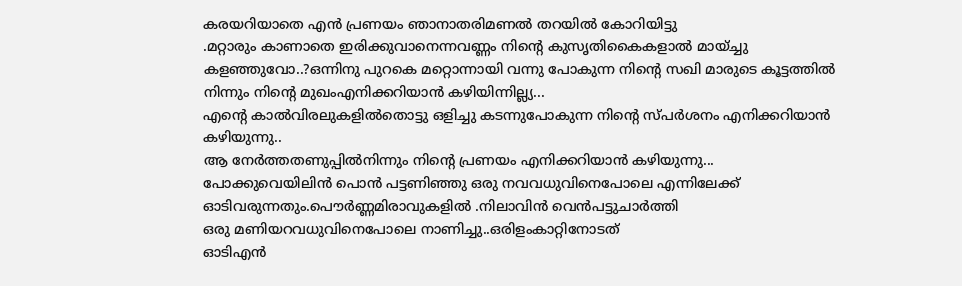കരയറിയാതെ എന്‍ പ്രണയം ഞാനാതരിമണല്‍ തറയില്‍ കോറിയിട്ടു
.മറ്റാരും കാണാതെ ഇരിക്കുവാനെന്നവണ്ണം നിന്റെ കുസൃതികൈകളാല്‍ മായ്ച്ചു കളഞ്ഞുവോ..?ഒന്നിനു പുറകെ മറ്റൊന്നായി വന്നു പോകുന്ന നിന്റെ സഖി മാരുടെ കൂട്ടത്തില്‍ നിന്നും നിന്റെ മുഖംഎനിക്കറിയാന്‍ കഴിയിന്നില്ല്യ...
എന്റെ കാല്‍വിരലുകളില്‍തൊട്ടു ഒളിച്ചു കടന്നുപോകുന്ന നിന്‍റെ സ്പര്‍ശനം എനിക്കറിയാന്‍ കഴിയുന്നു..
ആ നേര്‍ത്തതണുപ്പില്‍നിന്നും നിന്‍റെ പ്രണയം എനിക്കറിയാന്‍ കഴിയുന്നു...
പോക്കുവെയിലിന്‍ പൊന്‍ പട്ടണിഞ്ഞു ഒരു നവവധുവിനെപോലെ എന്നിലേക്ക്‌ ഓടിവരുന്നതും.പൌര്‍ണ്ണമിരാവുകളില്‍ .നിലാവിന്‍ വെന്‍പട്ടുചാര്‍ത്തി
ഒരു മണിയറവധുവിനെപോലെ നാണിച്ചു..ഒരിളംകാറ്റിനോടത്
ഓടിഎന്‍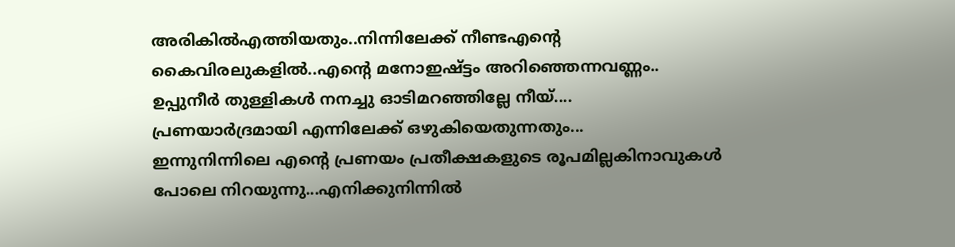അരികില്‍എത്തിയതും..നിന്നിലേക്ക്‌ നീണ്ടഎന്റെ കൈവിരലുകളില്‍..എന്റെ മനോഇഷ്ട്ടം അറിഞ്ഞെന്നവണ്ണം..
ഉപ്പുനീര്‍ തുള്ളികള്‍ നനച്ചു ഓടിമറഞ്ഞില്ലേ നീയ്....
പ്രണയാര്‍ദ്രമായി എന്നിലേക്ക്‌ ഒഴുകിയെതുന്നതും...
ഇന്നുനിന്നിലെ എന്റെ പ്രണയം പ്രതീക്ഷകളുടെ രൂപമില്ലകിനാവുകള്‍ പോലെ നിറയുന്നു...എനിക്കുനിന്നില്‍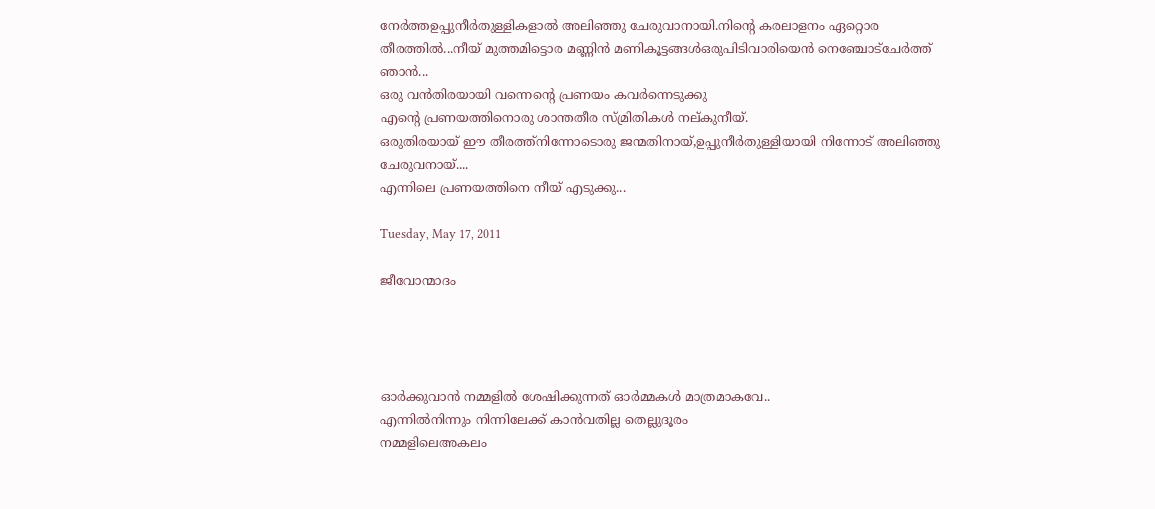നേര്‍ത്തഉപ്പുനീര്‍തുള്ളികളാല്‍ അലിഞ്ഞു ചേരുവാനായി.നിന്‍റെ കരലാളനം ഏറ്റൊര തീരത്തില്‍...നീയ് മുത്തമിട്ടൊര മണ്ണിന്‍ മണികൂട്ടങ്ങള്‍ഒരുപിടിവാരിയെന്‍ നെഞ്ചോട്‌ചേര്‍ത്ത് ഞാന്‍...
ഒരു വന്‍തിരയായി വന്നെന്‍റെ പ്രണയം കവര്‍ന്നെടുക്കു
എന്‍റെ പ്രണയത്തിനൊരു ശാന്തതീര സ്മ്രിതികള്‍ നല്കുനീയ്.
ഒരുതിരയായ് ഈ തീരത്ത്നിന്നോടൊരു ജന്മതിനായ്,ഉപ്പുനീര്‍തുള്ളിയായി നിന്നോട് അലിഞ്ഞു ചേരുവനായ്....
എന്നിലെ പ്രണയത്തിനെ നീയ് എടുക്കു...

Tuesday, May 17, 2011

ജീവോന്മാദം




ഓര്‍ക്കുവാന്‍ നമ്മളില്‍ ശേഷിക്കുന്നത് ഓര്‍മ്മകള്‍ മാത്രമാകവേ..
എന്നില്‍നിന്നും നിന്നിലേക്ക്‌ കാന്‍വതില്ല തെല്ലുദൂരം
നമ്മളിലെഅകലം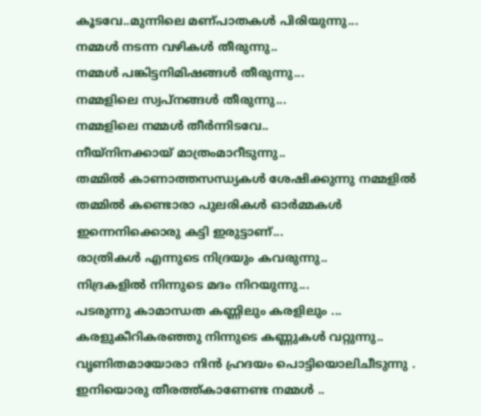കൂടവേ..മുന്നിലെ മണ്പാതകള്‍ പിരിയുന്നു...
നമ്മള്‍ നടന്ന വഴികള്‍ തീരുന്നു..
നമ്മള്‍ പങ്കിട്ടനിമിഷങ്ങള്‍ തീരുന്നു...
നമ്മളിലെ സ്വപ്‌നങ്ങള്‍ തീരുന്നു...
നമ്മളിലെ നമ്മള്‍ തീര്‍ന്നിടവേ..
നീയ്നിനക്കായ്‌ മാത്രംമാറീടുന്നു..
തമ്മില്‍ കാണാത്തസന്ധ്യകള്‍ ശേഷിക്കുന്നു നമ്മളില്‍
തമ്മില്‍ കണ്ടൊരാ പുലരികള്‍ ഓര്‍മ്മകള്‍
ഇന്നെനിക്കൊരു കട്ടി ഇരുട്ടാണ്‌...
രാത്രികള്‍ എന്നുടെ നിദ്രയും കവരുന്നു..
നിദ്രകളില്‍ നിന്നുടെ മദം നിറയുന്നു...
പടരുന്നു കാമാന്ധത കണ്ണിലും കരളിലും ...
കരളുകീറികരഞ്ഞു നിന്നുടെ കണ്ണുകള്‍ വറ്റുന്നു..
വൃണിതമായോരാ നിന്‍ ഹ്രദയം പൊട്ടിയൊലിചീടുന്നു .
ഇനിയൊരു തീരത്ത്കാണേണ്ട നമ്മള്‍ ..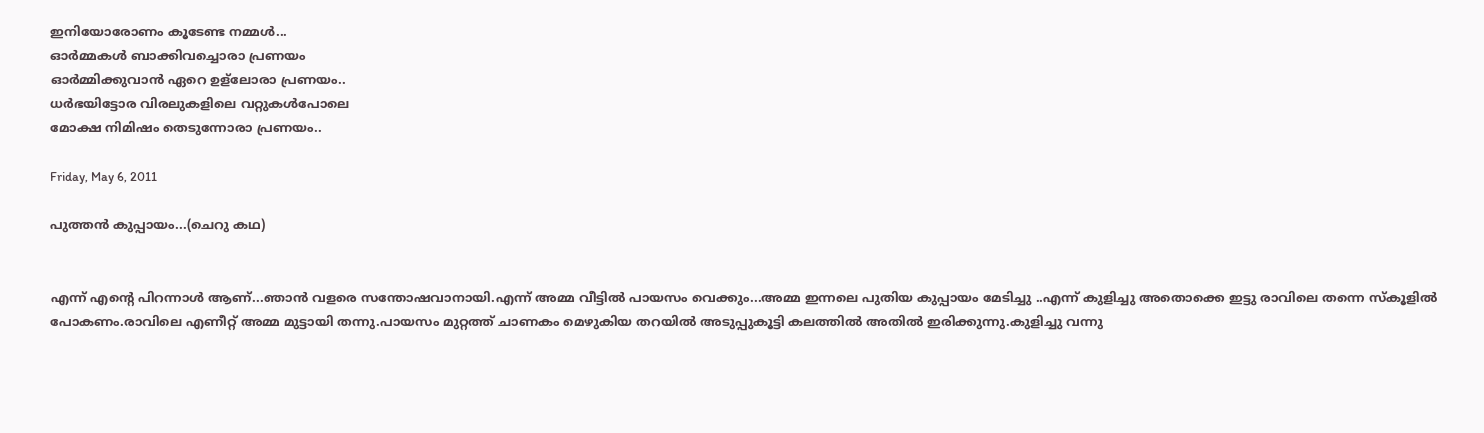ഇനിയോരോണം കൂടേണ്ട നമ്മള്‍...
ഓര്‍മ്മകള്‍ ബാക്കിവച്ചൊരാ പ്രണയം
ഓര്‍മ്മിക്കുവാന്‍ ഏറെ ഉള്ലോരാ പ്രണയം..
ധര്‍ഭയിട്ടോര വിരലുകളിലെ വറ്റുകള്‍പോലെ
മോക്ഷ നിമിഷം തെടുന്നോരാ പ്രണയം..

Friday, May 6, 2011

പുത്തന്‍ കുപ്പായം...(ചെറു കഥ)


എന്ന് എന്റെ പിറന്നാള്‍ ആണ്...ഞാന്‍ വളരെ സന്തോഷവാനായി.എന്ന് അമ്മ വീട്ടില്‍ പായസം വെക്കും...അമ്മ ഇന്നലെ പുതിയ കുപ്പായം മേടിച്ചു ..എന്ന് കുളിച്ചു അതൊക്കെ ഇട്ടു രാവിലെ തന്നെ സ്കൂളില്‍ പോകണം.രാവിലെ എണീറ്റ്‌ അമ്മ മുട്ടായി തന്നു.പായസം മുറ്റത്ത്‌ ചാണകം മെഴുകിയ തറയില്‍ അടുപ്പുകൂട്ടി കലത്തില്‍ അതില്‍ ഇരിക്കുന്നു.കുളിച്ചു വന്നു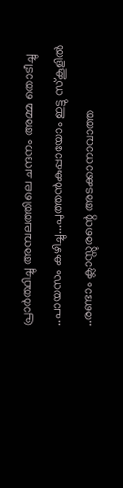പ്രാര്‍ത്ഥിച്ചു അമ്പലത്തിലെ ചന്ദനം അമ്മ തൊടീച്ചു ..പായസം കഴിച്ചു...പുത്തന്‍കുപ്പായോം ഇട്ടു സ്കൂളില്‍ ..രണ്ടാം ക്ലാസ്സുരന്റെ അടക്കാനാവാത്ത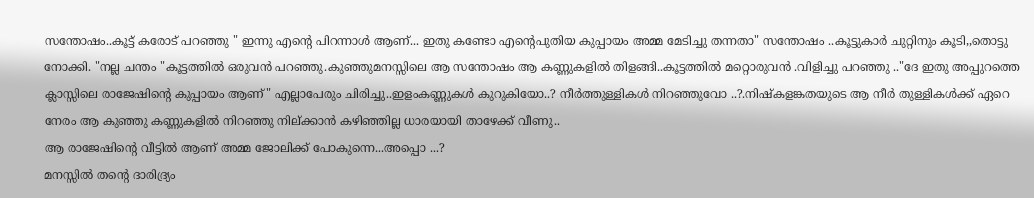സന്തോഷം..കൂട്ട് കരോട് പറഞ്ഞു " ഇന്നു എന്റെ പിറന്നാള്‍ ആണ്... ഇതു കണ്ടോ എന്‍റെപുതിയ കുപ്പായം അമ്മ മേടിച്ചു തന്നതാ" സന്തോഷം ..കൂട്ടുകാര്‍ ചുറ്റിനും കൂടി,,തൊട്ടു നോക്കി. "നല്ല ചന്തം "കൂട്ടത്തില്‍ ഒരുവന്‍ പറഞ്ഞു.കുഞ്ഞുമനസ്സിലെ ആ സന്തോഷം ആ കണ്ണുകളില്‍ തിളങ്ങി..കൂട്ടത്തില്‍ മറ്റൊരുവന്‍ .വിളിച്ചു പറഞ്ഞു .."ദേ ഇതു അപ്പുറത്തെ ക്ലാസ്സിലെ രാജേഷിന്റെ കുപ്പായം ആണ്" എല്ലാപേരും ചിരിച്ചു..ഇളംകണ്ണുകള്‍ കുറുകിയോ..? നീര്‍ത്തുള്ളികള്‍ നിറഞ്ഞുവോ ..?.നിഷ്കളങ്കതയുടെ ആ നീര്‍ തുള്ളികള്‍ക്ക് ഏറെ നേരം ആ കുഞ്ഞു കണ്ണുകളില്‍ നിറഞ്ഞു നില്ക്കാന്‍ കഴിഞ്ഞില്ല ധാരയായി താഴേക്ക്‌ വീണു..
ആ രാജേഷിന്റെ വീട്ടില്‍ ആണ് അമ്മ ജോലിക്ക് പോകുന്നെ...അപ്പൊ ...?
മനസ്സില്‍ തന്റെ ദാരിദ്ര്യം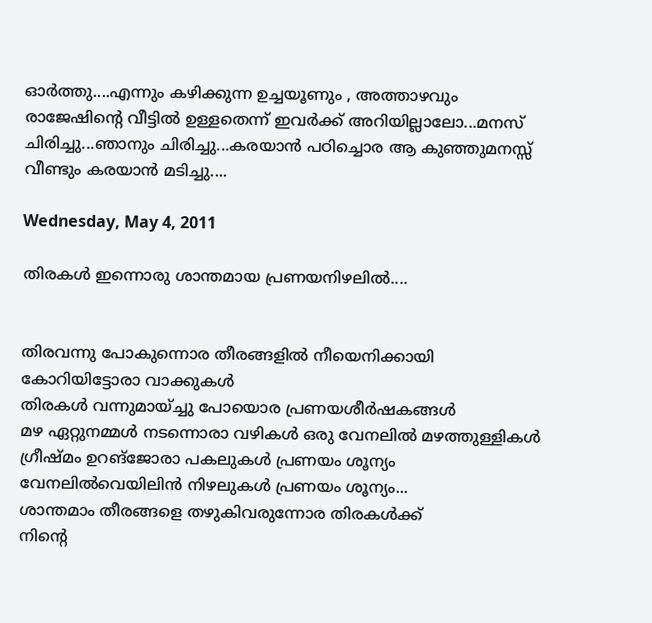ഓര്‍ത്തു....എന്നും കഴിക്കുന്ന ഉച്ചയൂണും , അത്താഴവും രാജേഷിന്റെ വീട്ടില്‍ ഉള്ളതെന്ന് ഇവര്‍ക്ക് അറിയില്ലാലോ...മനസ് ചിരിച്ചു...ഞാനും ചിരിച്ചു...കരയാന്‍ പഠിച്ചൊര ആ കുഞ്ഞുമനസ്സ് വീണ്ടും കരയാന്‍ മടിച്ചു....

Wednesday, May 4, 2011

തിരകള്‍ ഇന്നൊരു ശാന്തമായ പ്രണയനിഴലില്‍....


തിരവന്നു പോകുന്നൊര തീരങ്ങളില്‍ നീയെനിക്കായി കോറിയിട്ടോരാ വാക്കുകള്‍
തിരകള്‍ വന്നുമായ്ച്ചു പോയൊര പ്രണയശീര്‍ഷകങ്ങള്‍
മഴ ഏറ്റുനമ്മള്‍ നടന്നൊരാ വഴികള്‍ ഒരു വേനലില്‍ മഴത്തുള്ളികള്‍
ഗ്രീഷ്മം ഉറങ്ജോരാ പകലുകള്‍ പ്രണയം ശൂന്യം
വേനലില്‍വെയിലിന്‍ നിഴലുകള്‍ പ്രണയം ശൂന്യം...
ശാന്തമാം തീരങ്ങളെ തഴുകിവരുന്നോര തിരകള്‍ക്ക്
നിന്‍റെ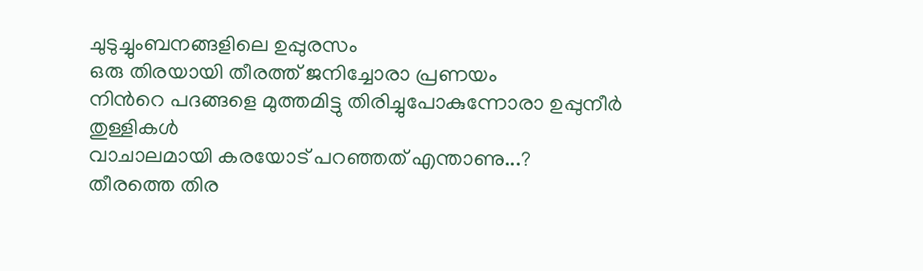ചുടുച്ചുംബനങ്ങളിലെ ഉപ്പുരസം
ഒരു തിരയായി തീരത്ത് ജനിച്ചോരാ പ്രണയം
നിന്‍റെ പദങ്ങളെ മുത്തമിട്ടു തിരിച്ചുപോകുന്നോരാ ഉപ്പുനീര്‍ തുള്ളികള്‍
വാചാലമായി കരയോട് പറഞ്ഞത് എന്താണു...?
തീരത്തെ തിര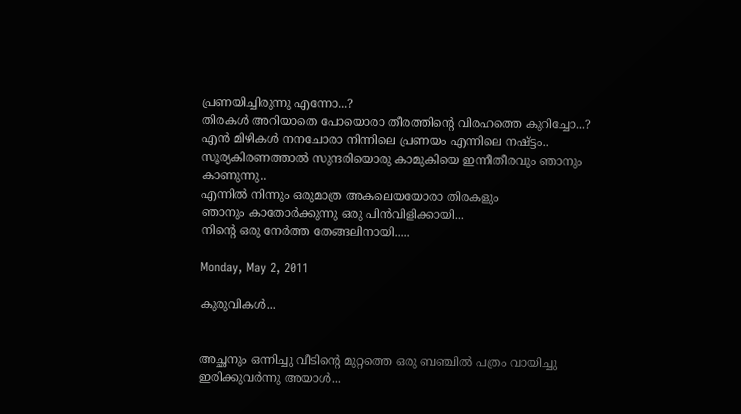പ്രണയിച്ചിരുന്നു എന്നോ...?
തിരകള്‍ അറിയാതെ പോയൊരാ തീരത്തിന്‍റെ വിരഹത്തെ കുറിച്ചോ...?
എന്‍ മിഴികള്‍ നനചോരാ നിന്നിലെ പ്രണയം എന്നിലെ നഷ്ട്ടം..
സൂര്യകിരണത്താല്‍ സുന്ദരിയൊരു കാമുകിയെ ഇന്നീതീരവും ഞാനും കാണുന്നു..
എന്നില്‍ നിന്നും ഒരുമാത്ര അകലെയയോരാ തിരകളും
ഞാനും കാതോര്‍ക്കുന്നു ഒരു പിന്‍വിളിക്കായി...
നിന്‍റെ ഒരു നേര്‍ത്ത തേങ്ങലിനായി.....

Monday, May 2, 2011

കുരുവികള്‍...


അച്ഛനും ഒന്നിച്ചു വീടിന്റെ മുറ്റത്തെ ഒരു ബഞ്ചില്‍ പത്രം വായിച്ചു ഇരിക്കുവര്‍ന്നു അയാള്‍...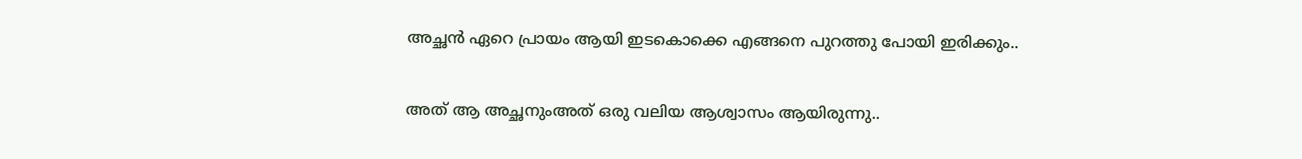അച്ഛന്‍ ഏറെ പ്രായം ആയി ഇടകൊക്കെ എങ്ങനെ പുറത്തു പോയി ഇരിക്കും..

അത് ആ അച്ഛനുംഅത് ഒരു വലിയ ആശ്വാസം ആയിരുന്നു..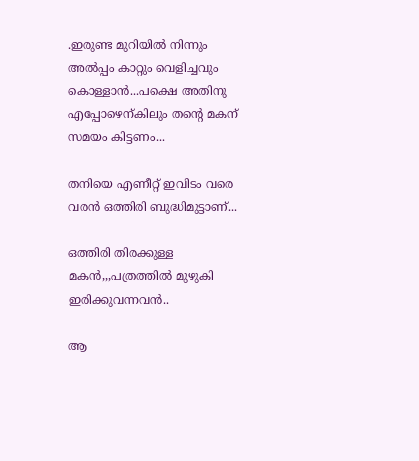.ഇരുണ്ട മുറിയില്‍ നിന്നും അല്‍പ്പം കാറ്റും വെളിച്ചവും കൊള്ളാന്‍...പക്ഷെ അതിനു എപ്പോഴെന്കിലും തന്റെ മകന് സമയം കിട്ടണം...

തനിയെ എണീറ്റ്‌ ഇവിടം വരെ വരന്‍ ഒത്തിരി ബുദ്ധിമുട്ടാണ്...

ഒത്തിരി തിരക്കുള്ള മകന്‍,,,പത്രത്തില്‍ മുഴുകി ഇരിക്കുവന്നവന്‍..

ആ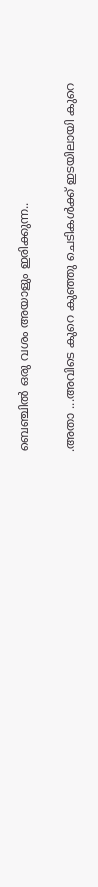ബെഞ്ചില്‍ ഒരു വശം അയാളും ഇരിക്കുന്ന..

.അതാ ...അവിടെ കുറെ കുഞ്ഞു ചെടികള്‍ക്ക് ഇടയിലായി കുറെ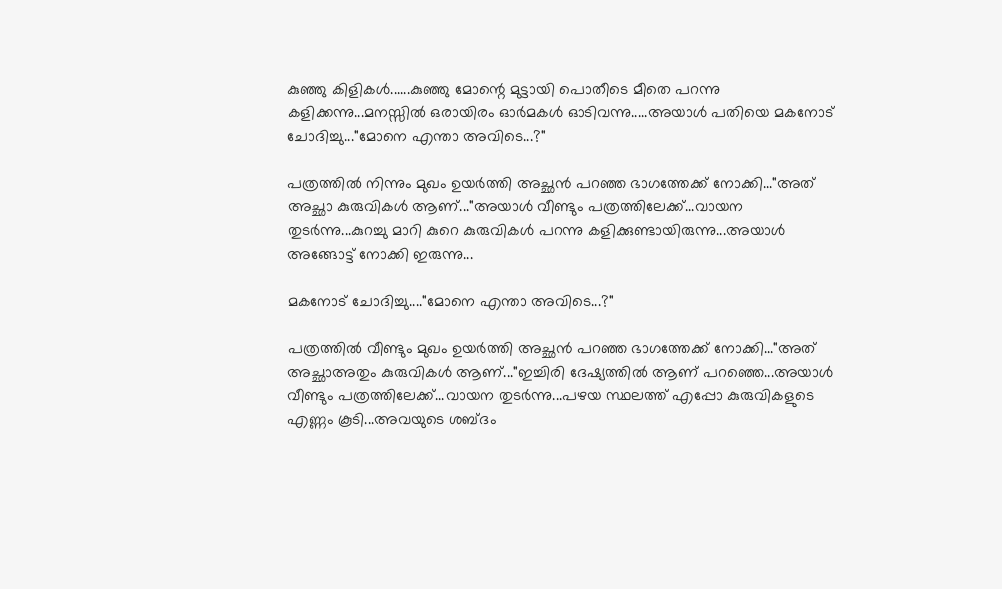കുഞ്ഞു കിളികള്‍......കുഞ്ഞു മോന്റെ മുട്ടായി പൊതീടെ മീതെ പറന്നു കളിക്കന്നു...മനസ്സില്‍ ഒരായിരം ഓര്‍മകള്‍ ഓടിവന്നു.....അയാള്‍ പതിയെ മകനോട്‌ ചോദിച്ചു..."മോനെ എന്താ അവിടെ...?"

പത്രത്തില്‍ നിന്നും മുഖം ഉയര്‍ത്തി അച്ഛന്‍ പറഞ്ഞ ഭാഗത്തേക്ക്‌ നോക്കി..."അത് അച്ഛാ കുരുവികള്‍ ആണ്..."അയാള്‍ വീണ്ടും പത്രത്തിലേക്ക്...വായന തുടര്‍ന്നു...കുറച്ചു മാറി കുറെ കുരുവികള്‍ പറന്നു കളിക്കുണ്ടായിരുന്നു...അയാള്‍ അങ്ങോട്ട്‌ നോക്കി ഇരുന്നു...

മകനോട്‌ ചോദിച്ചു...."മോനെ എന്താ അവിടെ...?"

പത്രത്തില്‍ വീണ്ടും മുഖം ഉയര്‍ത്തി അച്ഛന്‍ പറഞ്ഞ ഭാഗത്തേക്ക്‌ നോക്കി..."അത് അച്ഛാഅതും കുരുവികള്‍ ആണ്..."ഇച്ചിരി ദേഷ്യത്തില്‍ ആണ് പറഞ്ഞെ...അയാള്‍ വീണ്ടും പത്രത്തിലേക്ക്...വായന തുടര്‍ന്നു...പഴയ സ്ഥലത്ത് എപ്പോ കുരുവികളുടെ എണ്ണം കൂടി...അവയുടെ ശബ്ദം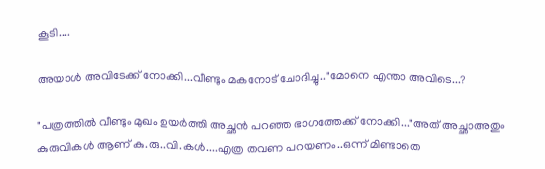കൂടി....

അയാള്‍ അവിടേക്ക് നോക്കി...വീണ്ടും മകനോട്‌ ചോദിച്ചു.."മോനെ എന്താ അവിടെ...?

"പത്രത്തില്‍ വീണ്ടും മുഖം ഉയര്‍ത്തി അച്ഛന്‍ പറഞ്ഞ ഭാഗത്തേക്ക്‌ നോക്കി..."അത് അച്ഛാഅതും കുരുവികള്‍ ആണ് കു.രു..വി.കള്‍....എത്ര തവണ പറയണം..ഒന്ന് മിണ്ടാതെ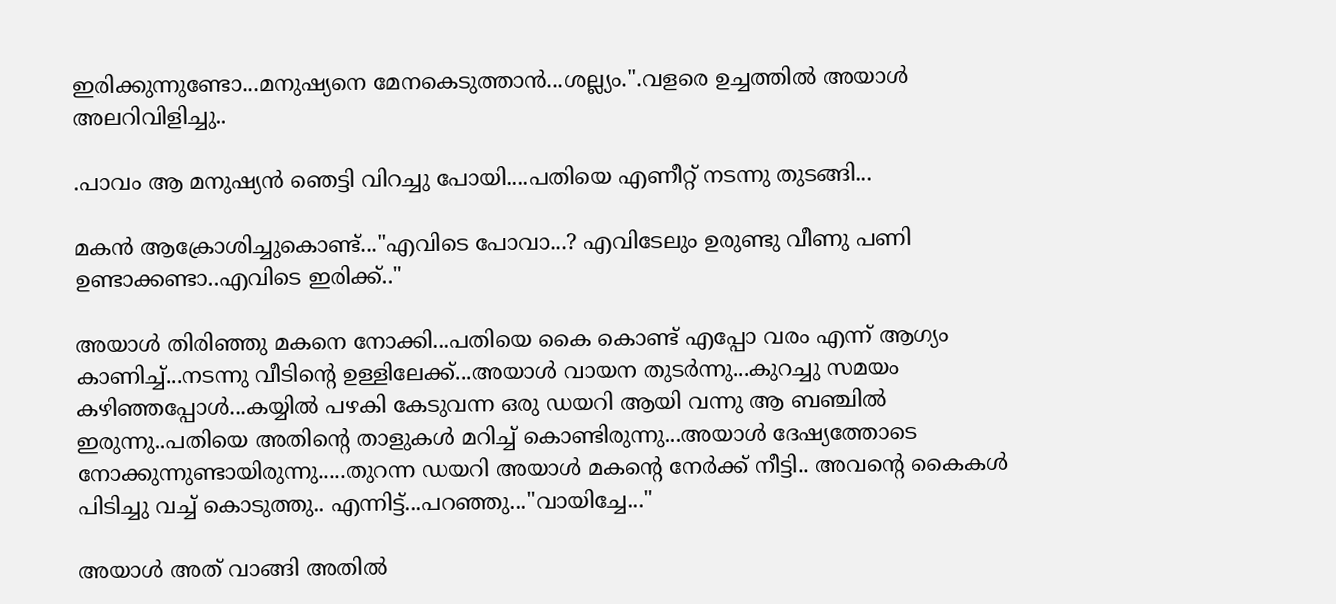ഇരിക്കുന്നുണ്ടോ...മനുഷ്യനെ മേനകെടുത്താന്‍...ശല്ല്യം.".വളരെ ഉച്ചത്തില്‍ അയാള്‍ അലറിവിളിച്ചു..

.പാവം ആ മനുഷ്യന്‍ ഞെട്ടി വിറച്ചു പോയി....പതിയെ എണീറ്റ്‌ നടന്നു തുടങ്ങി...

മകന്‍ ആക്രോശിച്ചുകൊണ്ട്..."എവിടെ പോവാ...? എവിടേലും ഉരുണ്ടു വീണു പണി ഉണ്ടാക്കണ്ടാ..എവിടെ ഇരിക്ക്.."

അയാള്‍ തിരിഞ്ഞു മകനെ നോക്കി...പതിയെ കൈ കൊണ്ട് എപ്പോ വരം എന്ന് ആഗ്യം കാണിച്ച്...നടന്നു വീടിന്‍റെ ഉള്ളിലേക്ക്...അയാള്‍ വായന തുടര്‍ന്നു...കുറച്ചു സമയം കഴിഞ്ഞപ്പോള്‍...കയ്യില്‍ പഴകി കേടുവന്ന ഒരു ഡയറി ആയി വന്നു ആ ബഞ്ചില്‍ ഇരുന്നു..പതിയെ അതിന്റെ താളുകള്‍ മറിച്ച് കൊണ്ടിരുന്നു...അയാള്‍ ദേഷ്യത്തോടെ നോക്കുന്നുണ്ടായിരുന്നു.....തുറന്ന ഡയറി അയാള്‍ മകന്റെ നേര്‍ക്ക്‌ നീട്ടി.. അവന്റെ കൈകള്‍ പിടിച്ചു വച്ച് കൊടുത്തു.. എന്നിട്ട്...പറഞ്ഞു..."വായിച്ചേ..."

അയാള്‍ അത് വാങ്ങി അതില്‍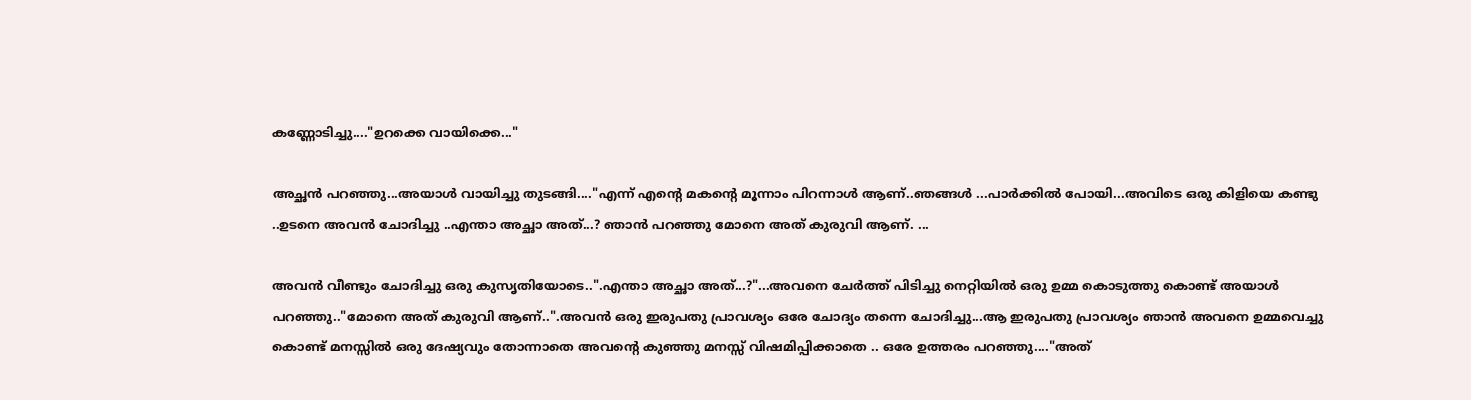കണ്ണോടിച്ചു...."ഉറക്കെ വായിക്കെ..."

അച്ഛന്‍ പറഞ്ഞു...അയാള്‍ വായിച്ചു തുടങ്ങി...."എന്ന് എന്‍റെ മകന്റെ മൂന്നാം പിറന്നാള്‍ ആണ്..ഞങ്ങള്‍ ...പാര്‍ക്കില്‍ പോയി...അവിടെ ഒരു കിളിയെ കണ്ടു ..ഉടനെ അവന്‍ ചോദിച്ചു ..എന്താ അച്ഛാ അത്...? ഞാന്‍ പറഞ്ഞു മോനെ അത് കുരുവി ആണ്. ...

അവന്‍ വീണ്ടും ചോദിച്ചു ഒരു കുസൃതിയോടെ..".എന്താ അച്ഛാ അത്...?"...അവനെ ചേര്‍ത്ത് പിടിച്ചു നെറ്റിയില്‍ ഒരു ഉമ്മ കൊടുത്തു കൊണ്ട് അയാള്‍ പറഞ്ഞു.."മോനെ അത് കുരുവി ആണ്..".അവന്‍ ഒരു ഇരുപതു പ്രാവശ്യം ഒരേ ചോദ്യം തന്നെ ചോദിച്ചു...ആ ഇരുപതു പ്രാവശ്യം ഞാന്‍ അവനെ ഉമ്മവെച്ചു കൊണ്ട് മനസ്സില്‍ ഒരു ദേഷ്യവും തോന്നാതെ അവന്‍റെ കുഞ്ഞു മനസ്സ് വിഷമിപ്പിക്കാതെ .. ഒരേ ഉത്തരം പറഞ്ഞു...."അത്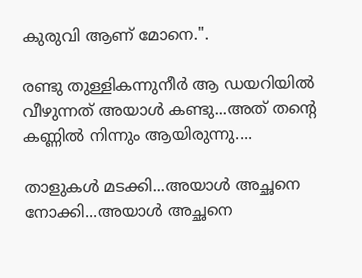കുരുവി ആണ് മോനെ.".

രണ്ടു തുള്ളികന്നുനീര്‍ ആ ഡയറിയില്‍ വീഴുന്നത് അയാള്‍ കണ്ടു...അത് തന്റെ കണ്ണില്‍ നിന്നും ആയിരുന്നു....

താളുകള്‍ മടക്കി...അയാള്‍ അച്ഛനെ നോക്കി...അയാള്‍ അച്ഛനെ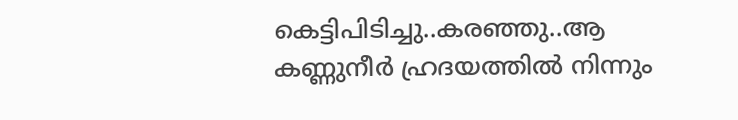കെട്ടിപിടിച്ചു..കരഞ്ഞു..ആ കണ്ണുനീര്‍ ഹ്രദയത്തില്‍ നിന്നും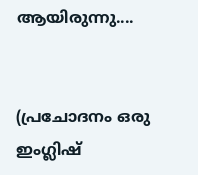ആയിരുന്നു....


(പ്രചോദനം ഒരു ഇംഗ്ലിഷ്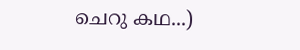ചെറു കഥ...)